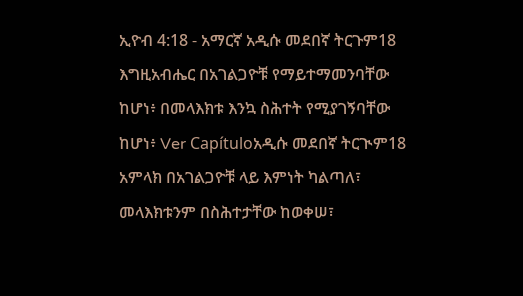ኢዮብ 4:18 - አማርኛ አዲሱ መደበኛ ትርጉም18 እግዚአብሔር በአገልጋዮቹ የማይተማመንባቸው ከሆነ፥ በመላእክቱ እንኳ ስሕተት የሚያገኝባቸው ከሆነ፥ Ver Capítuloአዲሱ መደበኛ ትርጒም18 አምላክ በአገልጋዮቹ ላይ እምነት ካልጣለ፣ መላእክቱንም በስሕተታቸው ከወቀሠ፣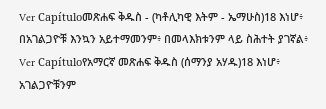Ver Capítuloመጽሐፍ ቅዱስ - (ካቶሊካዊ እትም - ኤማሁስ)18 እነሆ፥ በአገልጋዮቹ እንኳን አይተማመንም፥ በመላእክቱንም ላይ ስሕተት ያገኛል፥ Ver Capítuloየአማርኛ መጽሐፍ ቅዱስ (ሰማንያ አሃዱ)18 እነሆ፥ አገልጋዮቹንም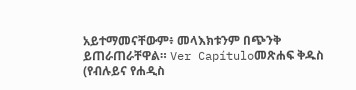አይተማመናቸውም፥ መላእክቱንም በጭንቅ ይጠራጠራቸዋል። Ver Capítuloመጽሐፍ ቅዱስ (የብሉይና የሐዲስ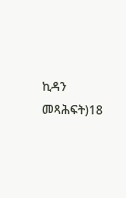ኪዳን መጻሕፍት)18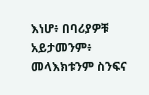እነሆ፥ በባሪያዎቹ አይታመንም፥ መላእክቱንም ስንፍና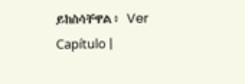ይከስሳቸዋል፥ Ver Capítulo |